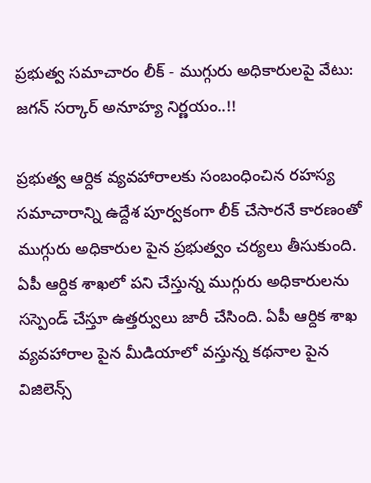ప్రభుత్వ సమాచారం లీక్ - ముగ్గురు అధికారులపై వేటు: జగన్ సర్కార్ అనూహ్య నిర్ణయం..!!

ప్రభుత్వ ఆర్దిక వ్యవహారాలకు సంబంధించిన రహస్య సమాచారాన్ని ఉద్దేశ పూర్వకంగా లీక్ చేసారనే కారణంతో ముగ్గురు అధికారుల పైన ప్రభుత్వం చర్యలు తీసుకుంది. ఏపీ ఆర్దిక శాఖలో పని చేస్తున్న ముగ్గురు అధికారులను సస్పెండ్ చేస్తూ ఉత్తర్వులు జారీ చేసింది. ఏపీ ఆర్దిక శాఖ వ్యవహారాల పైన మీడియాలో వస్తున్న కథనాల పైన విజిలెన్స్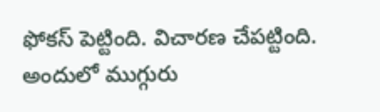ఫోకస్ పెట్టింది. విచారణ చేపట్టింది. అందులో ముగ్గురు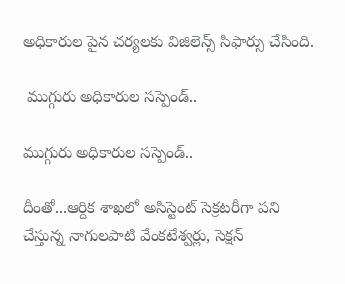అధికారుల పైన చర్యలకు విజిలెన్స్ సిఫార్సు చేసింది.

 ముగ్గురు అధికారుల సస్పెండ్..

ముగ్గురు అధికారుల సస్పెండ్..

దీంతో...ఆర్దిక శాఖలో అసిస్టెంట్ సెక్రటరీగా పని చేస్తున్న నాగులపాటి వేంకటేశ్వర్లు, సెక్షన్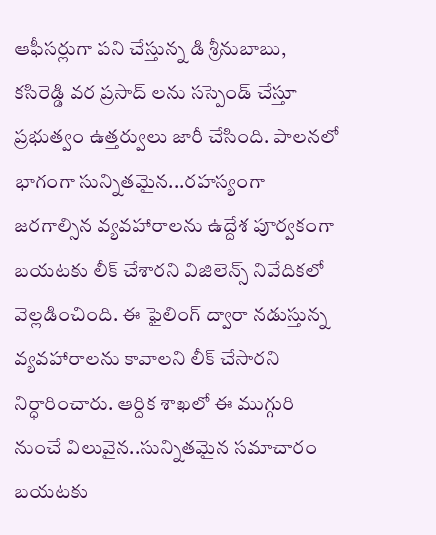ఆఫీసర్లుగా పని చేస్తున్న డి శ్రీనుబాబు, కసిరెడ్డి వర ప్రసాద్ లను సస్పెండ్ చేస్తూ ప్రభుత్వం ఉత్తర్వులు జారీ చేసింది. పాలనలో భాగంగా సున్నితమైన...రహస్యంగా జరగాల్సిన వ్యవహారాలను ఉద్దేశ పూర్వకంగా బయటకు లీక్ చేశారని విజిలెన్స్ నివేదికలో వెల్లడించింది. ఈ ఫైలింగ్ ద్వారా నడుస్తున్న వ్యవహారాలను కావాలని లీక్ చేసారని నిర్ధారించారు. ఆర్దిక శాఖలో ఈ ముగ్గురి నుంచే విలువైన..సున్నితమైన సమాచారం బయటకు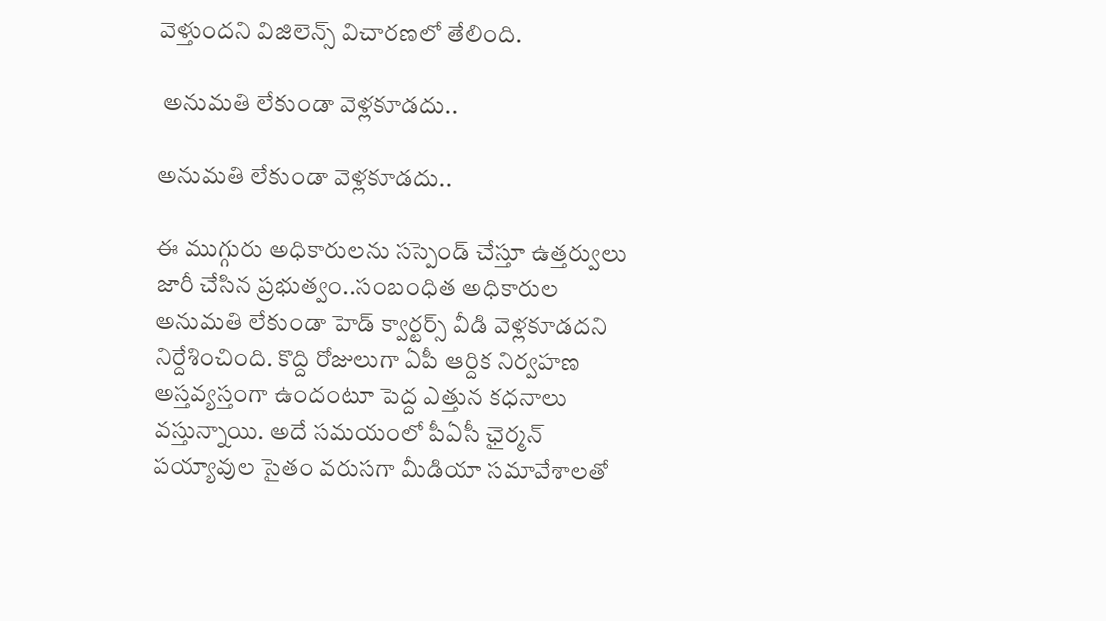వెళ్తుందని విజిలెన్స్ విచారణలో తేలింది.

 అనుమతి లేకుండా వెళ్లకూడదు..

అనుమతి లేకుండా వెళ్లకూడదు..

ఈ ముగ్గురు అధికారులను సస్పెండ్ చేస్తూ ఉత్తర్వులు జారీ చేసిన ప్రభుత్వం..సంబంధిత అధికారుల అనుమతి లేకుండా హెడ్ క్వార్టర్స్ వీడి వెళ్లకూడదని నిర్దేశించింది. కొద్ది రోజులుగా ఏపీ ఆర్దిక నిర్వహణ అస్తవ్యస్తంగా ఉందంటూ పెద్ద ఎత్తున కధనాలు వస్తున్నాయి. అదే సమయంలో పీఏసీ ఛైర్మన్ పయ్యావుల సైతం వరుసగా మీడియా సమావేశాలతో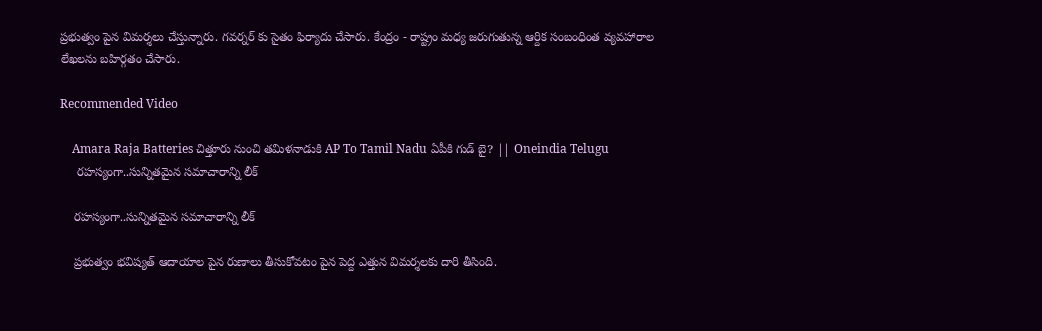ప్రభుత్వం పైన విమర్శలు చేస్తున్నారు. గవర్నర్ కు సైతం ఫిర్యాదు చేసారు. కేంద్రం - రాష్ట్రం మధ్య జరుగుతున్న ఆర్దిక సంబంధింత వ్యవహారాల లేఖలను బహిర్గతం చేసారు.

Recommended Video

    Amara Raja Batteries చిత్తూరు నుంచి తమిళనాడుకి AP To Tamil Nadu ఏపీకి గుడ్ బై? || Oneindia Telugu
     రహస్యంగా..సున్నితమైన సమాచారాన్ని లీక్

    రహస్యంగా..సున్నితమైన సమాచారాన్ని లీక్

    ప్రభుత్వం భవిష్యత్ ఆదాయాల పైన రుణాలు తీసుకోవటం పైన పెద్ద ఎత్తున విమర్శలకు దారి తీసింది.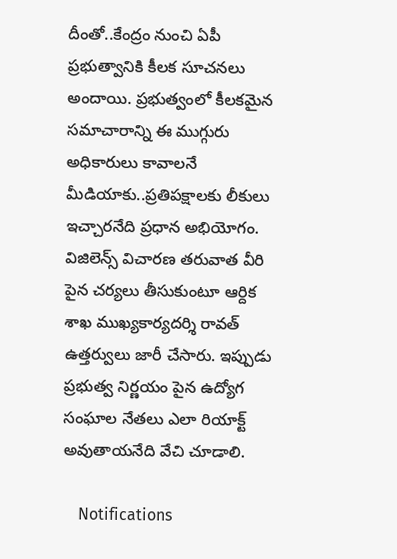దీంతో..కేంద్రం నుంచి ఏపీ ప్రభుత్వానికి కీలక సూచనలు అందాయి. ప్రభుత్వంలో కీలకమైన సమాచారాన్ని ఈ ముగ్గురు అధికారులు కావాలనే మీడియాకు..ప్రతిపక్షాలకు లీకులు ఇచ్చారనేది ప్రధాన అభియోగం. విజిలెన్స్ విచారణ తరువాత వీరి పైన చర్యలు తీసుకుంటూ ఆర్దిక శాఖ ముఖ్యకార్యదర్శి రావత్ ఉత్తర్వులు జారీ చేసారు. ఇప్పుడు ప్రభుత్వ నిర్ణయం పైన ఉద్యోగ సంఘాల నేతలు ఎలా రియాక్ట్ అవుతాయనేది వేచి చూడాలి.

    Notifications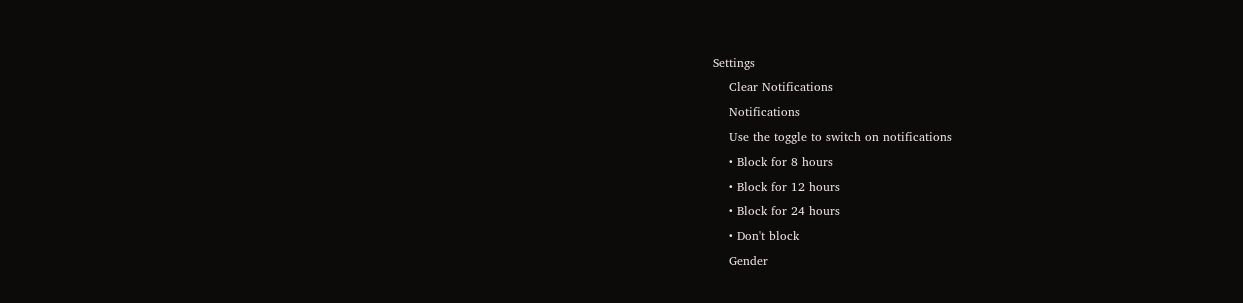Settings
    Clear Notifications
    Notifications
    Use the toggle to switch on notifications
    • Block for 8 hours
    • Block for 12 hours
    • Block for 24 hours
    • Don't block
    Gender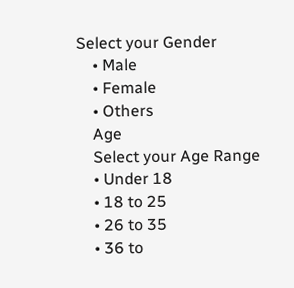Select your Gender
    • Male
    • Female
    • Others
    Age
    Select your Age Range
    • Under 18
    • 18 to 25
    • 26 to 35
    • 36 to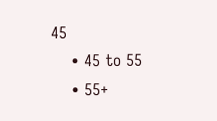45
    • 45 to 55
    • 55+